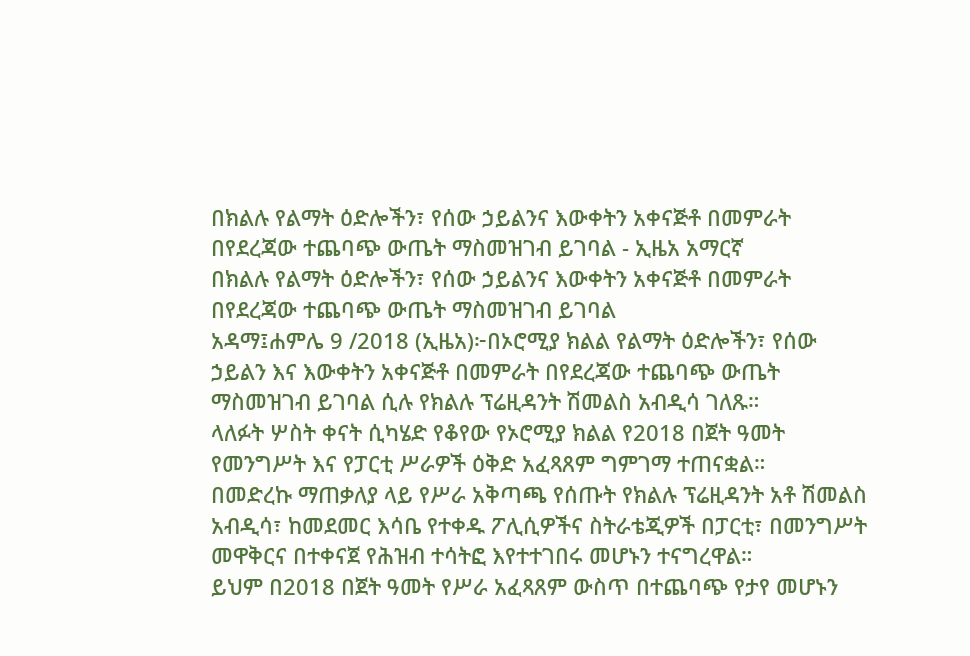በክልሉ የልማት ዕድሎችን፣ የሰው ኃይልንና እውቀትን አቀናጅቶ በመምራት በየደረጃው ተጨባጭ ውጤት ማስመዝገብ ይገባል - ኢዜአ አማርኛ
በክልሉ የልማት ዕድሎችን፣ የሰው ኃይልንና እውቀትን አቀናጅቶ በመምራት በየደረጃው ተጨባጭ ውጤት ማስመዝገብ ይገባል
አዳማ፤ሐምሌ 9 /2018 (ኢዜአ)፦በኦሮሚያ ክልል የልማት ዕድሎችን፣ የሰው ኃይልን እና እውቀትን አቀናጅቶ በመምራት በየደረጃው ተጨባጭ ውጤት ማስመዝገብ ይገባል ሲሉ የክልሉ ፕሬዚዳንት ሽመልስ አብዲሳ ገለጹ።
ላለፉት ሦስት ቀናት ሲካሄድ የቆየው የኦሮሚያ ክልል የ2018 በጀት ዓመት የመንግሥት እና የፓርቲ ሥራዎች ዕቅድ አፈጻጸም ግምገማ ተጠናቋል።
በመድረኩ ማጠቃለያ ላይ የሥራ አቅጣጫ የሰጡት የክልሉ ፕሬዚዳንት አቶ ሽመልስ አብዲሳ፣ ከመደመር እሳቤ የተቀዱ ፖሊሲዎችና ስትራቴጂዎች በፓርቲ፣ በመንግሥት መዋቅርና በተቀናጀ የሕዝብ ተሳትፎ እየተተገበሩ መሆኑን ተናግረዋል።
ይህም በ2018 በጀት ዓመት የሥራ አፈጻጸም ውስጥ በተጨባጭ የታየ መሆኑን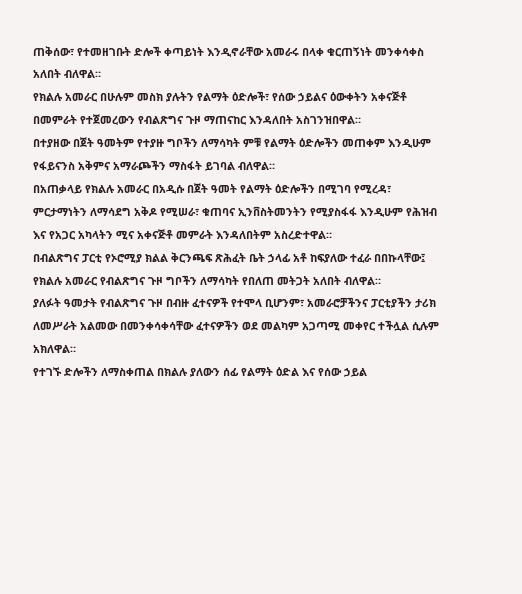ጠቅሰው፣ የተመዘገቡት ድሎች ቀጣይነት እንዲኖራቸው አመራሩ በላቀ ቁርጠኝነት መንቀሳቀስ አለበት ብለዋል።
የክልሉ አመራር በሁሉም መስክ ያሉትን የልማት ዕድሎች፣ የሰው ኃይልና ዕውቀትን አቀናጅቶ በመምራት የተጀመረውን የብልጽግና ጉዞ ማጠናከር እንዳለበት አስገንዝበዋል።
በተያዘው በጀት ዓመትም የተያዙ ግቦችን ለማሳካት ምቹ የልማት ዕድሎችን መጠቀም እንዲሁም የፋይናንስ አቅምና አማራጮችን ማስፋት ይገባል ብለዋል።
በአጠቃላይ የክልሉ አመራር በአዲሱ በጀት ዓመት የልማት ዕድሎችን በሚገባ የሚረዳ፣ ምርታማነትን ለማሳደግ አቅዶ የሚሠራ፣ ቁጠባና ኢንቨስትመንትን የሚያስፋፋ እንዲሁም የሕዝብ እና የአጋር አካላትን ሚና አቀናጅቶ መምራት እንዳለበትም አስረድተዋል።
በብልጽግና ፓርቲ የኦሮሚያ ክልል ቅርንጫፍ ጽሕፈት ቤት ኃላፊ አቶ ከፍያለው ተፈራ በበኩላቸው፤ የክልሉ አመራር የብልጽግና ጉዞ ግቦችን ለማሳካት የበለጠ መትጋት አለበት ብለዋል።
ያለፉት ዓመታት የብልጽግና ጉዞ በብዙ ፈተናዎች የተሞላ ቢሆንም፣ አመራሮቻችንና ፓርቲያችን ታሪክ ለመሥራት አልመው በመንቀሳቀሳቸው ፈተናዎችን ወደ መልካም አጋጣሚ መቀየር ተችሏል ሲሉም አክለዋል።
የተገኙ ድሎችን ለማስቀጠል በክልሉ ያለውን ሰፊ የልማት ዕድል እና የሰው ኃይል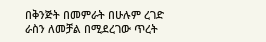በቅንጅት በመምራት በሁሉም ረገድ ራስን ለመቻል በሚደረገው ጥረት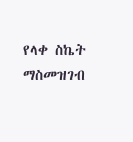የላቀ ስኬት ማስመዝገብ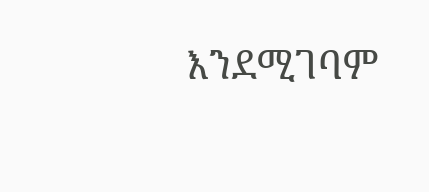እንደሚገባም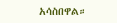አሳስበዋል።